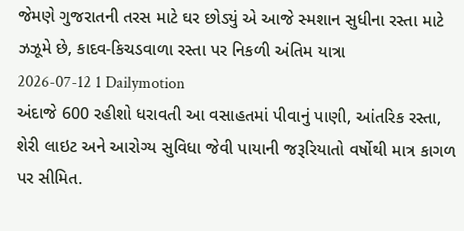જેમણે ગુજરાતની તરસ માટે ઘર છોડ્યું એ આજે સ્મશાન સુધીના રસ્તા માટે ઝઝૂમે છે, કાદવ-કિચડવાળા રસ્તા પર નિકળી અંતિમ યાત્રા
2026-07-12 1 Dailymotion
અંદાજે 600 રહીશો ધરાવતી આ વસાહતમાં પીવાનું પાણી, આંતરિક રસ્તા, શેરી લાઇટ અને આરોગ્ય સુવિધા જેવી પાયાની જરૂરિયાતો વર્ષોથી માત્ર કાગળ પર સીમિત.